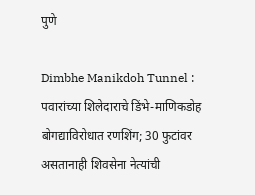पुणे

Dimbhe Manikdoh Tunnel : पवारांच्या शिलेदाराचे डिंभे-माणिकडोह बोगद्याविरोधात रणशिंग; 30 फुटांवर असतानाही शिवसेना नेत्यांची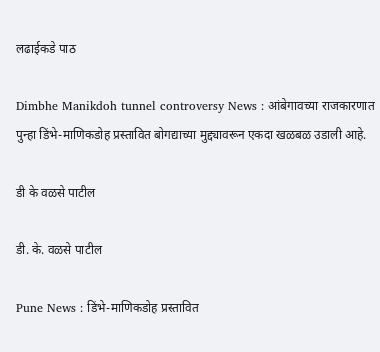लढाईकडे पाठ

Dimbhe Manikdoh tunnel controversy News : आंबेगावच्या राजकारणात पुन्हा डिंभे-माणिकडोह प्रस्तावित बोगद्याच्या मुद्द्यावरून एकदा खळबळ उडाली आहे.

डी के वळसे पाटील

डी. के. वळसे पाटील

Pune News : डिंभे-माणिकडोह प्रस्तावित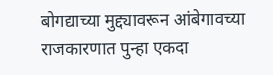बोगद्याच्या मुद्द्यावरून आंबेगावच्या राजकारणात पुन्हा एकदा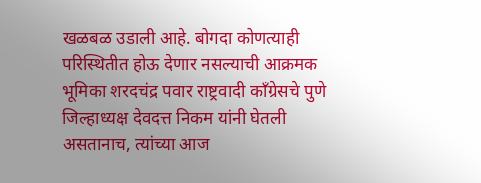खळबळ उडाली आहे. बोगदा कोणत्याही परिस्थितीत होऊ देणार नसल्याची आक्रमक भूमिका शरदचंद्र पवार राष्ट्रवादी काँग्रेसचे पुणे जिल्हाध्यक्ष देवदत्त निकम यांनी घेतली असतानाच, त्यांच्या आज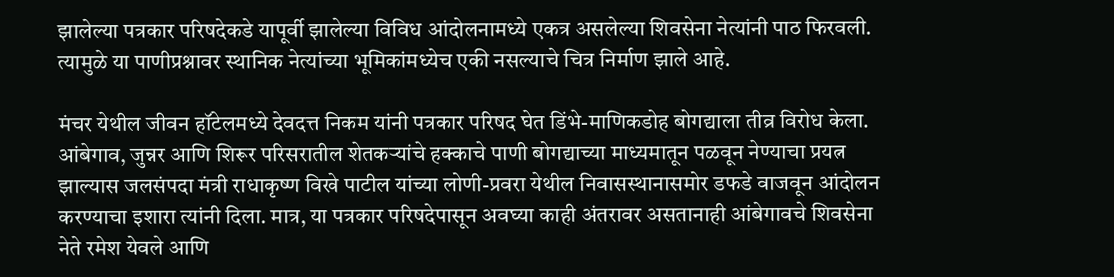झालेल्या पत्रकार परिषदेकडे यापूर्वी झालेल्या विविध आंदोलनामध्ये एकत्र असलेल्या शिवसेना नेत्यांनी पाठ फिरवली. त्यामुळे या पाणीप्रश्नावर स्थानिक नेत्यांच्या भूमिकांमध्येच एकी नसल्याचे चित्र निर्माण झाले आहे.

मंचर येथील जीवन हॉटेलमध्ये देवदत्त निकम यांनी पत्रकार परिषद घेत डिंभे-माणिकडोह बोगद्याला तीव्र विरोध केला. आंबेगाव, जुन्नर आणि शिरूर परिसरातील शेतकऱ्यांचे हक्काचे पाणी बोगद्याच्या माध्यमातून पळवून नेण्याचा प्रयत्न झाल्यास जलसंपदा मंत्री राधाकृष्ण विखे पाटील यांच्या लोणी-प्रवरा येथील निवासस्थानासमोर डफडे वाजवून आंदोलन करण्याचा इशारा त्यांनी दिला. मात्र, या पत्रकार परिषदेपासून अवघ्या काही अंतरावर असतानाही आंबेगावचे शिवसेना नेते रमेश येवले आणि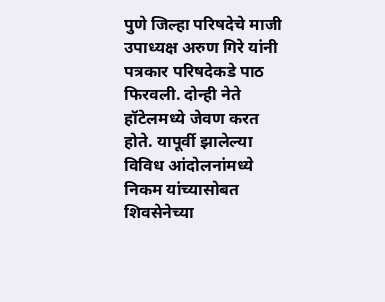पुणे जिल्हा परिषदेचे माजी उपाध्यक्ष अरुण गिरे यांनी पत्रकार परिषदेकडे पाठ फिरवली. दोन्ही नेते हॉटेलमध्ये जेवण करत होते. यापूर्वी झालेल्या विविध आंदोलनांमध्ये निकम यांच्यासोबत शिवसेनेच्या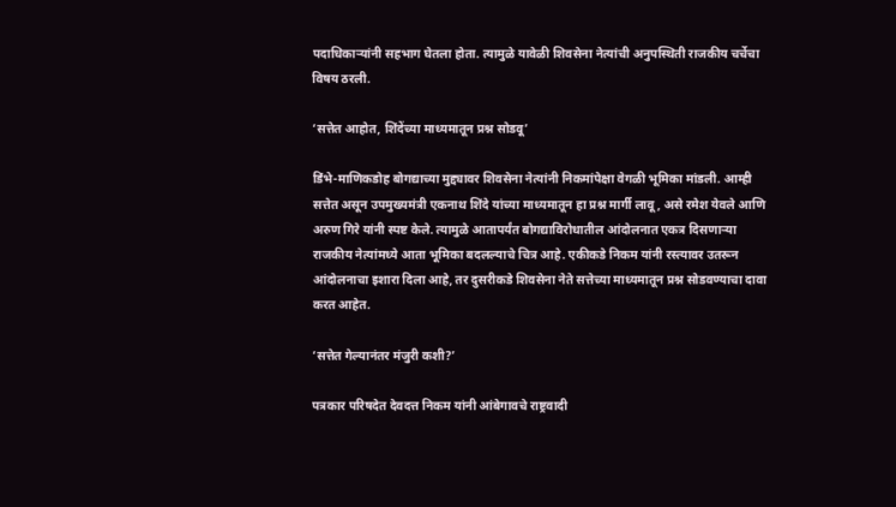पदाधिकाऱ्यांनी सहभाग घेतला होता. त्यामुळे यावेळी शिवसेना नेत्यांची अनुपस्थिती राजकीय चर्चेचा विषय ठरली.

‘सत्तेत आहोत, शिंदेंच्या माध्यमातून प्रश्न सोडवू’

डिंभे-माणिकडोह बोगद्याच्या मुद्द्यावर शिवसेना नेत्यांनी निकमांपेक्षा वेगळी भूमिका मांडली. आम्ही सत्तेत असून उपमुख्यमंत्री एकनाथ शिंदे यांच्या माध्यमातून हा प्रश्न मार्गी लावू, असे रमेश येवले आणि अरुण गिरे यांनी स्पष्ट केले. त्यामुळे आतापर्यंत बोगद्याविरोधातील आंदोलनात एकत्र दिसणाऱ्या राजकीय नेत्यांमध्ये आता भूमिका बदलल्याचे चित्र आहे. एकीकडे निकम यांनी रस्त्यावर उतरून आंदोलनाचा इशारा दिला आहे, तर दुसरीकडे शिवसेना नेते सत्तेच्या माध्यमातून प्रश्न सोडवण्याचा दावा करत आहेत.

‘सत्तेत गेल्यानंतर मंजुरी कशी?’

पत्रकार परिषदेत देवदत्त निकम यांनी आंबेगावचे राष्ट्रवादी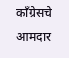काँग्रेसचे आमदार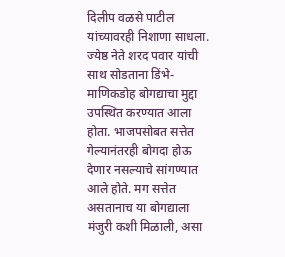दिलीप वळसे पाटील यांच्यावरही निशाणा साधला. ज्येष्ठ नेते शरद पवार यांची साथ सोडताना डिंभे-माणिकडोह बोगद्याचा मुद्दा उपस्थित करण्यात आला होता. भाजपसोबत सत्तेत गेल्यानंतरही बोगदा होऊ देणार नसल्याचे सांगण्यात आले होते. मग सत्तेत असतानाच या बोगद्याला मंजुरी कशी मिळाली, असा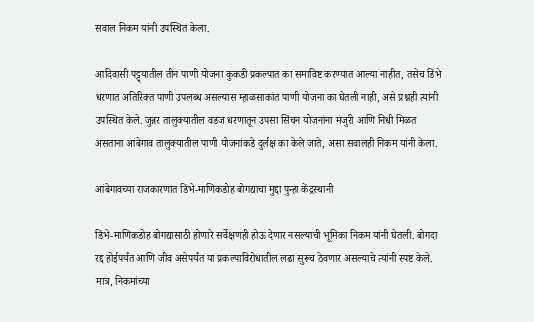सवाल निकम यांनी उपस्थित केला.

आदिवासी पट्ट्यातील तीन पाणी योजना कुकडी प्रकल्पात का समाविष्ट करण्यात आल्या नाहीत, तसेच डिंभे धरणात अतिरिक्त पाणी उपलब्ध असल्यास म्हाळसाकांत पाणी योजना का घेतली नाही, असे प्रश्नही त्यांनी उपस्थित केले. जुन्नर तालुक्यातील वडज धरणातून उपसा सिंचन योजनांना मंजुरी आणि निधी मिळत असताना आंबेगाव तालुक्यातील पाणी योजनांकडे दुर्लक्ष का केले जाते, असा सवालही निकम यांनी केला.

आंबेगावच्या राजकारणात डिंभे-माणिकडोह बोगद्याचा मुद्दा पुन्हा केंद्रस्थानी

डिंभे-माणिकडोह बोगद्यासाठी होणारे सर्वेक्षणही होऊ देणार नसल्याची भूमिका निकम यांनी घेतली. बोगदा रद्द होईपर्यंत आणि जीव असेपर्यंत या प्रकल्पाविरोधातील लढा सुरूच ठेवणार असल्याचे त्यांनी स्पष्ट केले. मात्र, निकमांच्या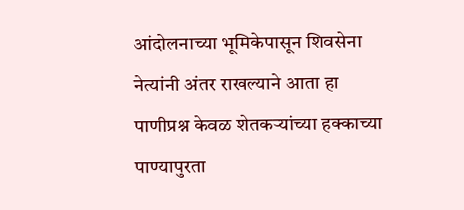आंदोलनाच्या भूमिकेपासून शिवसेना नेत्यांनी अंतर राखल्याने आता हा पाणीप्रश्न केवळ शेतकऱ्यांच्या हक्काच्या पाण्यापुरता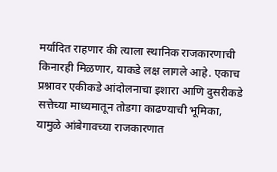मर्यादित राहणार की त्याला स्थानिक राजकारणाची किनारही मिळणार, याकडे लक्ष लागले आहे. एकाच प्रश्नावर एकीकडे आंदोलनाचा इशारा आणि दुसरीकडे सत्तेच्या माध्यमातून तोडगा काढण्याची भूमिका, यामुळे आंबेगावच्या राजकारणात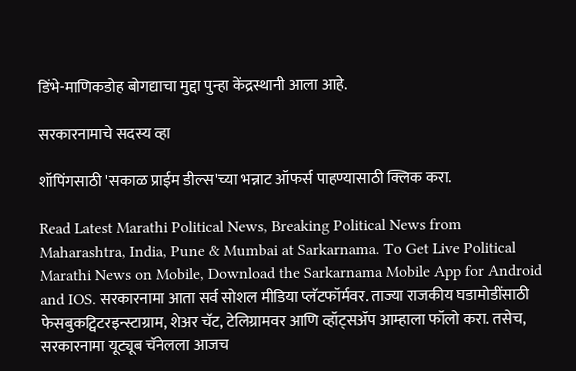डिंभे-माणिकडोह बोगद्याचा मुद्दा पुन्हा केंद्रस्थानी आला आहे.

सरकारनामाचे सदस्य व्हा

शॉपिंगसाठी 'सकाळ प्राईम डील्स'च्या भन्नाट ऑफर्स पाहण्यासाठी क्लिक करा.

Read Latest Marathi Political News, Breaking Political News from Maharashtra, India, Pune & Mumbai at Sarkarnama. To Get Live Political Marathi News on Mobile, Download the Sarkarnama Mobile App for Android and IOS. सरकारनामा आता सर्व सोशल मीडिया प्लॅटफॉर्मवर. ताज्या राजकीय घडामोडींसाठी फेसबुकट्विटरइन्स्टाग्राम, शेअर चॅट, टेलिग्रामवर आणि व्हॉट्सॲप आम्हाला फॉलो करा. तसेच, सरकारनामा यूट्यूब चॅनेलला आजच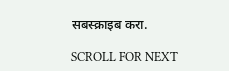सबस्क्राइब करा.

SCROLL FOR NEXT